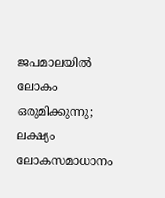ജപമാലയില്‍ ലോകം ഒരുമിക്കുന്നു; ലക്ഷ്യം ലോകസമാധാനം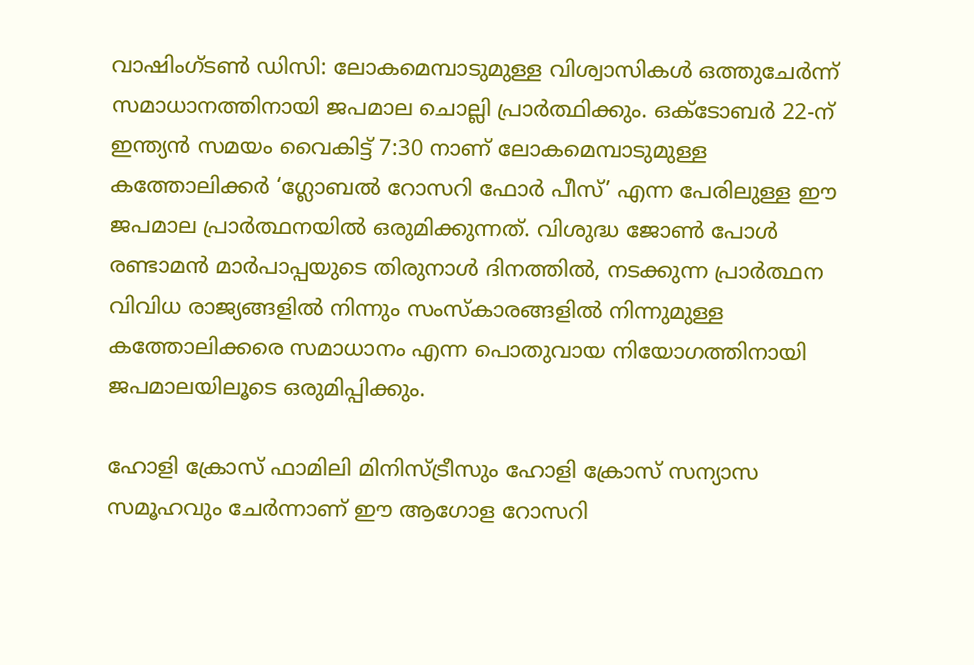വാഷിംഗ്ടണ്‍ ഡിസി: ലോകമെമ്പാടുമുള്ള വിശ്വാസികള്‍ ഒത്തുചേര്‍ന്ന് സമാധാനത്തിനായി ജപമാല ചൊല്ലി പ്രാര്‍ത്ഥിക്കും. ഒക്ടോബര്‍ 22-ന് ഇന്ത്യന്‍ സമയം വൈകിട്ട് 7:30 നാണ് ലോകമെമ്പാടുമുള്ള കത്തോലിക്കര്‍ ‘ഗ്ലോബല്‍ റോസറി ഫോര്‍ പീസ്’ എന്ന പേരിലുള്ള ഈ ജപമാല പ്രാര്‍ത്ഥനയില്‍ ഒരുമിക്കുന്നത്. വിശുദ്ധ ജോണ്‍ പോള്‍ രണ്ടാമന്‍ മാര്‍പാപ്പയുടെ തിരുനാള്‍ ദിനത്തില്‍, നടക്കുന്ന പ്രാര്‍ത്ഥന വിവിധ രാജ്യങ്ങളില്‍ നിന്നും സംസ്‌കാരങ്ങളില്‍ നിന്നുമുള്ള കത്തോലിക്കരെ സമാധാനം എന്ന പൊതുവായ നിയോഗത്തിനായി ജപമാലയിലൂടെ ഒരുമിപ്പിക്കും.

ഹോളി ക്രോസ് ഫാമിലി മിനിസ്ട്രീസും ഹോളി ക്രോസ് സന്യാസ സമൂഹവും ചേര്‍ന്നാണ് ഈ ആഗോള റോസറി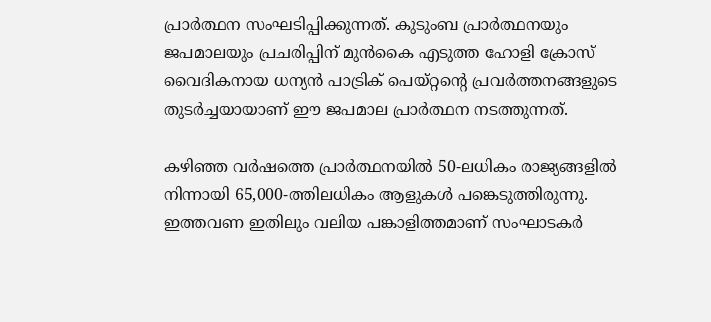പ്രാര്‍ത്ഥന സംഘടിപ്പിക്കുന്നത്. കുടുംബ പ്രാര്‍ത്ഥനയും ജപമാലയും പ്രചരിപ്പിന് മുന്‍കൈ എടുത്ത ഹോളി ക്രോസ് വൈദികനായ ധന്യന്‍ പാട്രിക് പെയ്റ്റന്റെ പ്രവര്‍ത്തനങ്ങളുടെ തുടര്‍ച്ചയായാണ് ഈ ജപമാല പ്രാര്‍ത്ഥന നടത്തുന്നത്.

കഴിഞ്ഞ വര്‍ഷത്തെ പ്രാര്‍ത്ഥനയില്‍ 50-ലധികം രാജ്യങ്ങളില്‍ നിന്നായി 65,000-ത്തിലധികം ആളുകള്‍ പങ്കെടുത്തിരുന്നു. ഇത്തവണ ഇതിലും വലിയ പങ്കാളിത്തമാണ് സംഘാടകര്‍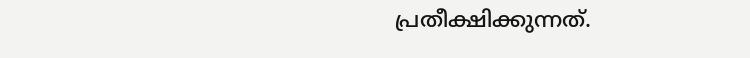പ്രതീക്ഷിക്കുന്നത്.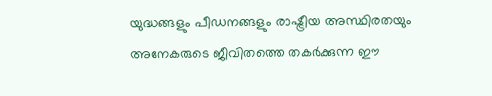യുദ്ധങ്ങളും പീഡനങ്ങളും രാഷ്ട്രീയ അസ്ഥിരതയും അനേകരുടെ ജീവിതത്തെ തകര്‍ക്കുന്ന ഈ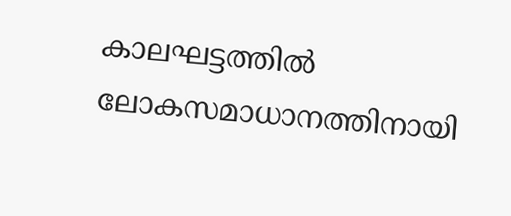കാലഘട്ടത്തില്‍ ലോകസമാധാനത്തിനായി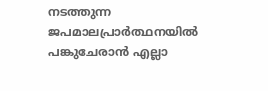നടത്തുന്ന ജപമാലപ്രാര്‍ത്ഥനയില്‍ പങ്കുചേരാന്‍ എല്ലാ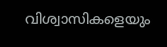വിശ്വാസികളെയും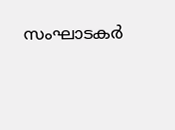സംഘാടകര്‍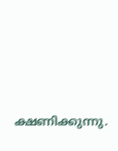ക്ഷണിക്കുന്നു.